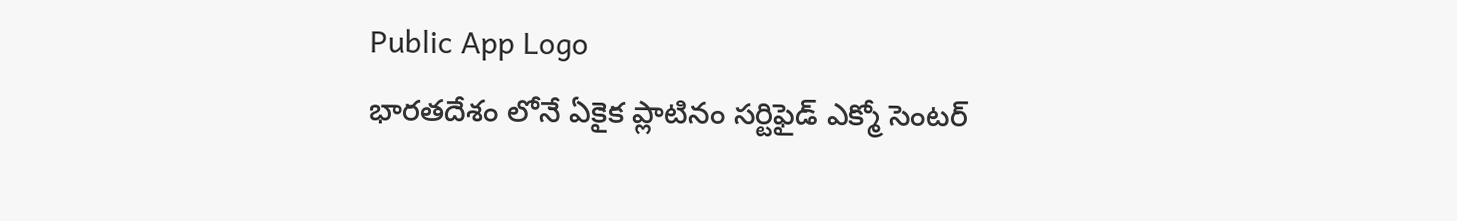Public App Logo
భారతదేశం లోనే ఏకైక ప్లాటినం సర్టిఫైడ్ ఎక్మో సెంటర్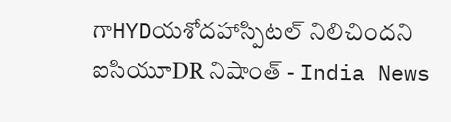గాHYDయశోదహాస్పిటల్ నిలిచిందని ఐసియూDR నిషాంత్ - India News